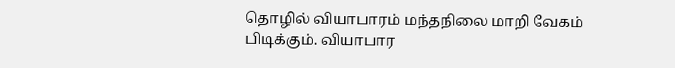தொழில் வியாபாரம் மந்தநிலை மாறி வேகம் பிடிக்கும். வியாபார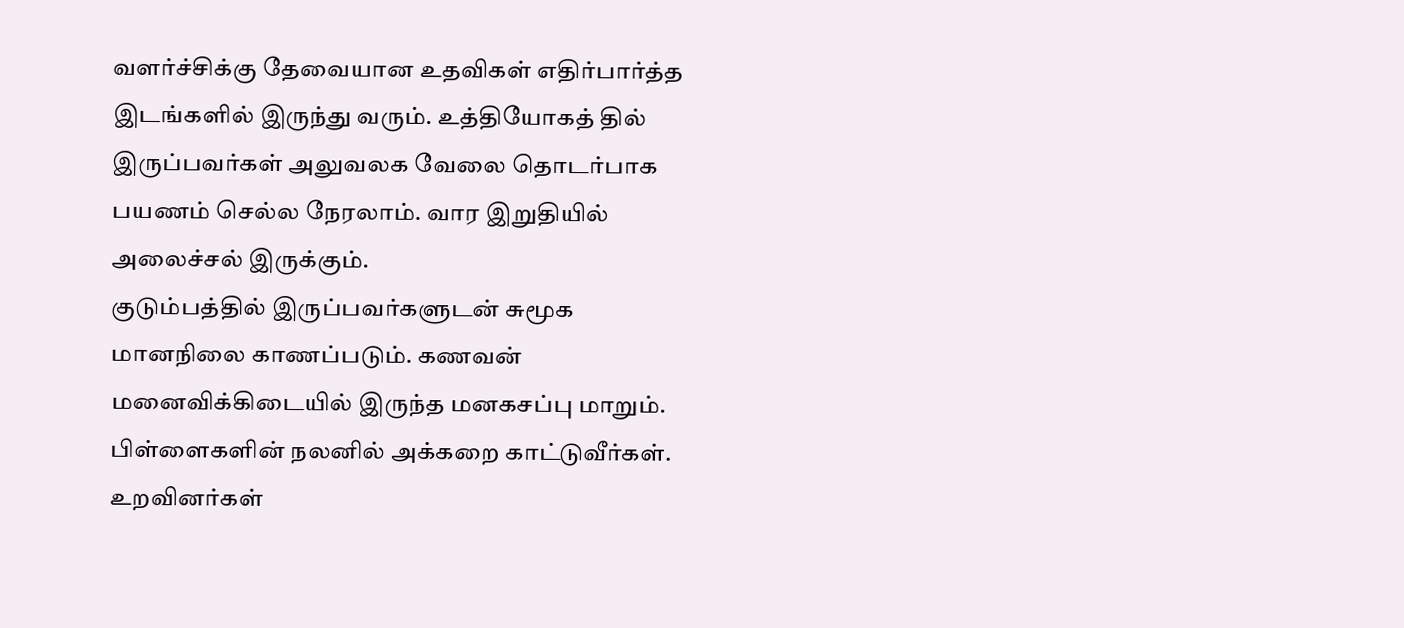வளர்ச்சிக்கு தேவையான உதவிகள் எதிர்பார்த்த இடங்களில் இருந்து வரும். உத்தியோகத் தில் இருப்பவர்கள் அலுவலக வேலை தொடர்பாக பயணம் செல்ல நேரலாம். வார இறுதியில் அலைச்சல் இருக்கும்.
குடும்பத்தில் இருப்பவர்களுடன் சுமூக மானநிலை காணப்படும். கணவன் மனைவிக்கிடையில் இருந்த மனகசப்பு மாறும். பிள்ளைகளின் நலனில் அக்கறை காட்டுவீர்கள். உறவினர்கள்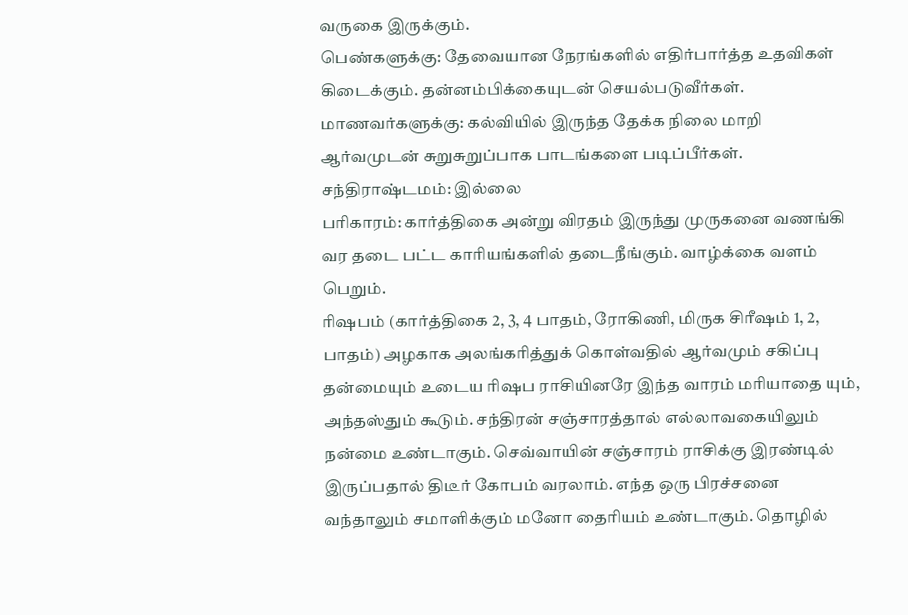வருகை இருக்கும்.
பெண்களுக்கு: தேவையான நேரங்களில் எதிர்பார்த்த உதவிகள் கிடைக்கும். தன்னம்பிக்கையுடன் செயல்படுவீர்கள்.
மாணவர்களுக்கு: கல்வியில் இருந்த தேக்க நிலை மாறி ஆர்வமுடன் சுறுசுறுப்பாக பாடங்களை படிப்பீர்கள்.
சந்திராஷ்டமம்: இல்லை
பரிகாரம்: கார்த்திகை அன்று விரதம் இருந்து முருகனை வணங்கி வர தடை பட்ட காரியங்களில் தடைநீங்கும். வாழ்க்கை வளம் பெறும்.
ரிஷபம் (கார்த்திகை 2, 3, 4 பாதம், ரோகிணி, மிருக சிரீஷம் 1, 2, பாதம்) அழகாக அலங்கரித்துக் கொள்வதில் ஆர்வமும் சகிப்பு தன்மையும் உடைய ரிஷப ராசியினரே இந்த வாரம் மரியாதை யும், அந்தஸ்தும் கூடும். சந்திரன் சஞ்சாரத்தால் எல்லாவகையிலும் நன்மை உண்டாகும். செவ்வாயின் சஞ்சாரம் ராசிக்கு இரண்டில் இருப்பதால் திடீர் கோபம் வரலாம். எந்த ஒரு பிரச்சனை வந்தாலும் சமாளிக்கும் மனோ தைரியம் உண்டாகும். தொழில்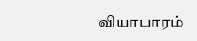வியாபாரம்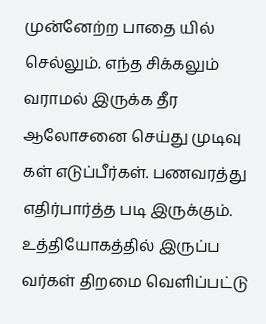முன்னேற்ற பாதை யில் செல்லும். எந்த சிக்கலும் வராமல் இருக்க தீர ஆலோசனை செய்து முடிவு கள் எடுப்பீர்கள். பணவரத்து எதிர்பார்த்த படி இருக்கும். உத்தியோகத்தில் இருப்ப வர்கள் திறமை வெளிப்பட்டு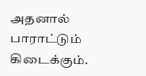அதனால் பாராட்டும் கிடைக்கும்.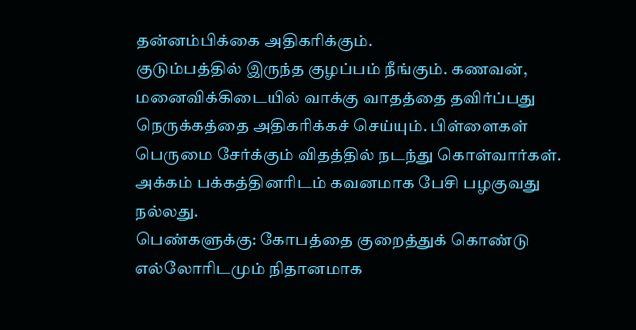தன்னம்பிக்கை அதிகரிக்கும்.
குடும்பத்தில் இருந்த குழப்பம் நீங்கும். கணவன், மனைவிக்கிடையில் வாக்கு வாதத்தை தவிர்ப்பது நெருக்கத்தை அதிகரிக்கச் செய்யும். பிள்ளைகள் பெருமை சேர்க்கும் விதத்தில் நடந்து கொள்வார்கள். அக்கம் பக்கத்தினரிடம் கவனமாக பேசி பழகுவது நல்லது.
பெண்களுக்கு: கோபத்தை குறைத்துக் கொண்டு எல்லோரிடமும் நிதானமாக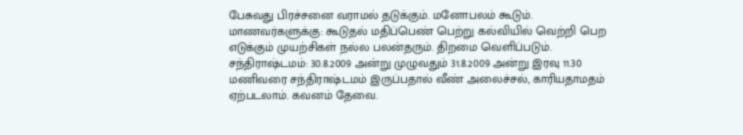பேசுவது பிரச்சனை வராமல் தடுக்கும். மனோபலம் கூடும்.
மாணவர்களுக்கு: கூடுதல் மதிப்பெண் பெற்று கல்வியில் வெற்றி பெற எடுக்கும் முயற்சிகள் நல்ல பலன்தரும். திறமை வெளிப்படும்.
சந்திராஷ்டமம்: 30.8.2009 அன்று முழுவதும் 31.8.2009 அன்று இரவு 11.30 மணிவரை சந்திராஷ்டமம் இருப்பதால் வீண் அலைச்சல், காரியதாமதம் ஏற்படலாம். கவனம் தேவை.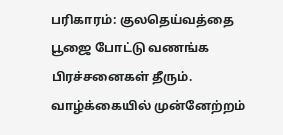பரிகாரம்: குலதெய்வத்தை பூஜை போட்டு வணங்க பிரச்சனைகள் தீரும். வாழ்க்கையில் முன்னேற்றம்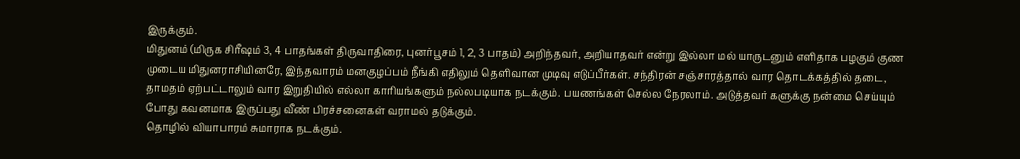இருக்கும்.
மிதுனம் (மிருக சிரீஷம் 3, 4 பாதங்கள் திருவாதிரை, புனர்பூசம் 1, 2, 3 பாதம்) அறிந்தவர், அறியாதவர் என்று இல்லா மல் யாருடனும் எளிதாக பழகும் குண முடைய மிதுனராசியினரே, இந்தவாரம் மனகுழப்பம் நீங்கி எதிலும் தெளிவான முடிவு எடுப்பீர்கள். சந்திரன் சஞ்சாரத்தால் வார தொடக்கத்தில் தடை, தாமதம் ஏற்பட்டாலும் வார இறுதியில் எல்லா காரியங்களும் நல்லபடியாக நடக்கும். பயணங்கள் செல்ல நேரலாம். அடுத்தவர் களுக்கு நன்மை செய்யும் போது கவனமாக இருப்பது வீண் பிரச்சனைகள் வராமல் தடுக்கும்.
தொழில் வியாபாரம் சுமாராக நடக்கும்.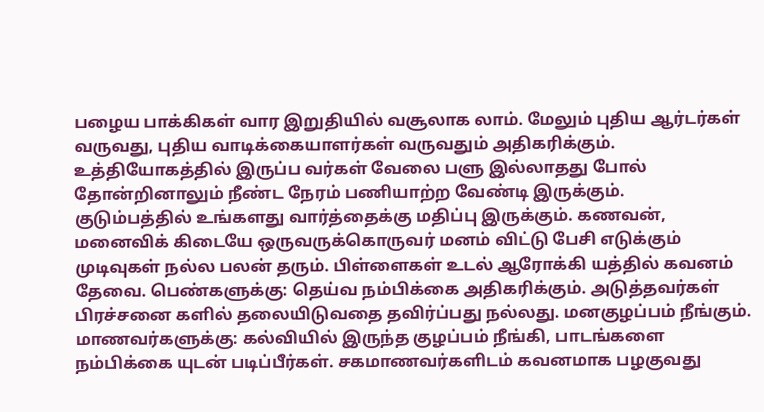பழைய பாக்கிகள் வார இறுதியில் வசூலாக லாம். மேலும் புதிய ஆர்டர்கள் வருவது, புதிய வாடிக்கையாளர்கள் வருவதும் அதிகரிக்கும். உத்தியோகத்தில் இருப்ப வர்கள் வேலை பளு இல்லாதது போல் தோன்றினாலும் நீண்ட நேரம் பணியாற்ற வேண்டி இருக்கும்.
குடும்பத்தில் உங்களது வார்த்தைக்கு மதிப்பு இருக்கும். கணவன், மனைவிக் கிடையே ஒருவருக்கொருவர் மனம் விட்டு பேசி எடுக்கும் முடிவுகள் நல்ல பலன் தரும். பிள்ளைகள் உடல் ஆரோக்கி யத்தில் கவனம் தேவை. பெண்களுக்கு: தெய்வ நம்பிக்கை அதிகரிக்கும். அடுத்தவர்கள் பிரச்சனை களில் தலையிடுவதை தவிர்ப்பது நல்லது. மனகுழப்பம் நீங்கும்.
மாணவர்களுக்கு: கல்வியில் இருந்த குழப்பம் நீங்கி, பாடங்களை நம்பிக்கை யுடன் படிப்பீர்கள். சகமாணவர்களிடம் கவனமாக பழகுவது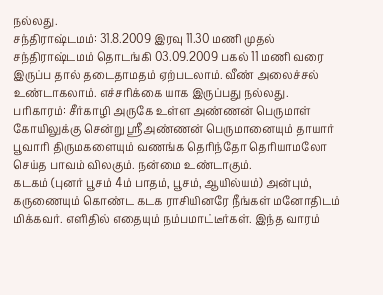நல்லது.
சந்திராஷ்டமம்: 31.8.2009 இரவு 11.30 மணி முதல் சந்திராஷ்டமம் தொடங்கி 03.09.2009 பகல் 11 மணி வரை இருப்ப தால் தடைதாமதம் ஏற்படலாம். வீண் அலைச்சல் உண்டாகலாம். எச்சரிக்கை யாக இருப்பது நல்லது.
பரிகாரம்: சீர்காழி அருகே உள்ள அண்ணன் பெருமாள் கோயிலுக்கு சென்று ஸ்ரீஅண்ணன் பெருமானையும் தாயார் பூவாரி திருமகளையும் வணங்க தெரிந்தோ தெரியாமலோ செய்த பாவம் விலகும். நன்மை உண்டாகும்.
கடகம் (புனர் பூசம் 4ம் பாதம், பூசம், ஆயில்யம்) அன்பும், கருணையும் கொண்ட கடக ராசியினரே நீங்கள் மனோதிடம் மிக்கவர். எளிதில் எதையும் நம்பமாட்டீர்கள். இந்த வாரம்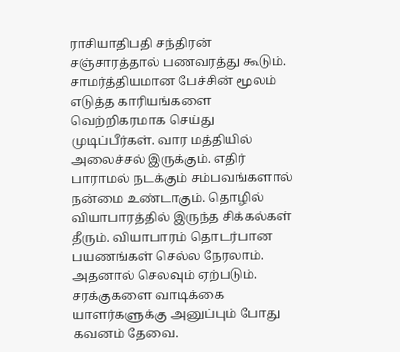ராசியாதிபதி சந்திரன் சஞ்சாரத்தால் பணவரத்து கூடும். சாமர்த்தியமான பேச்சின் மூலம் எடுத்த காரியங்களை வெற்றிகரமாக செய்து முடிப்பீர்கள். வார மத்தியில் அலைச்சல் இருக்கும். எதிர் பாராமல் நடக்கும் சம்பவங்களால் நன்மை உண்டாகும். தொழில் வியாபாரத்தில் இருந்த சிக்கல்கள் தீரும். வியாபாரம் தொடர்பான பயணங்கள் செல்ல நேரலாம். அதனால் செலவும் ஏற்படும். சரக்குகளை வாடிக்கை யாளர்களுக்கு அனுப்பும் போது கவனம் தேவை.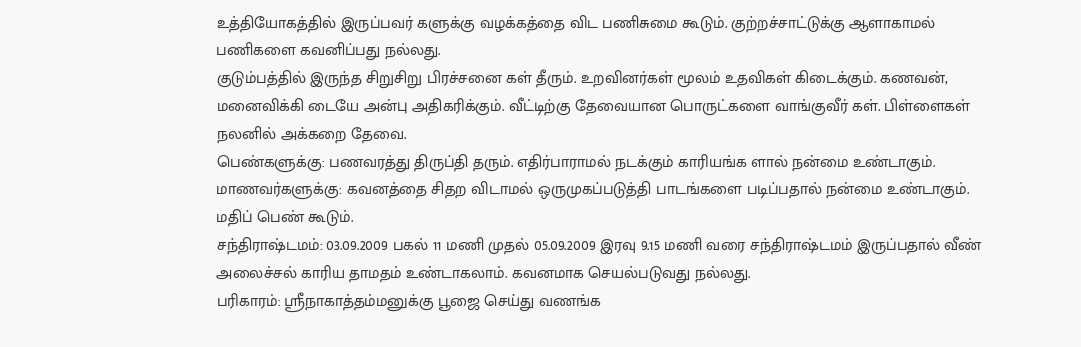உத்தியோகத்தில் இருப்பவர் களுக்கு வழக்கத்தை விட பணிசுமை கூடும். குற்றச்சாட்டுக்கு ஆளாகாமல் பணிகளை கவனிப்பது நல்லது.
குடும்பத்தில் இருந்த சிறுசிறு பிரச்சனை கள் தீரும். உறவினர்கள் மூலம் உதவிகள் கிடைக்கும். கணவன், மனைவிக்கி டையே அன்பு அதிகரிக்கும். வீட்டிற்கு தேவையான பொருட்களை வாங்குவீர் கள். பிள்ளைகள் நலனில் அக்கறை தேவை.
பெண்களுக்கு: பணவரத்து திருப்தி தரும். எதிர்பாராமல் நடக்கும் காரியங்க ளால் நன்மை உண்டாகும்.
மாணவர்களுக்கு: கவனத்தை சிதற விடாமல் ஒருமுகப்படுத்தி பாடங்களை படிப்பதால் நன்மை உண்டாகும். மதிப் பெண் கூடும்.
சந்திராஷ்டமம்: 03.09.2009 பகல் 11 மணி முதல் 05.09.2009 இரவு 9.15 மணி வரை சந்திராஷ்டமம் இருப்பதால் வீண் அலைச்சல் காரிய தாமதம் உண்டாகலாம். கவனமாக செயல்படுவது நல்லது.
பரிகாரம்: ஸ்ரீநாகாத்தம்மனுக்கு பூஜை செய்து வணங்க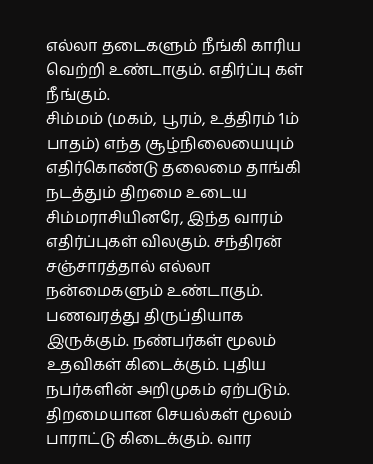எல்லா தடைகளும் நீங்கி காரிய வெற்றி உண்டாகும். எதிர்ப்பு கள் நீங்கும்.
சிம்மம் (மகம், பூரம், உத்திரம் 1ம் பாதம்) எந்த சூழ்நிலையையும் எதிர்கொண்டு தலைமை தாங்கி நடத்தும் திறமை உடைய சிம்மராசியினரே, இந்த வாரம் எதிர்ப்புகள் விலகும். சந்திரன் சஞ்சாரத்தால் எல்லா நன்மைகளும் உண்டாகும். பணவரத்து திருப்தியாக இருக்கும். நண்பர்கள் மூலம் உதவிகள் கிடைக்கும். புதிய நபர்களின் அறிமுகம் ஏற்படும். திறமையான செயல்கள் மூலம் பாராட்டு கிடைக்கும். வார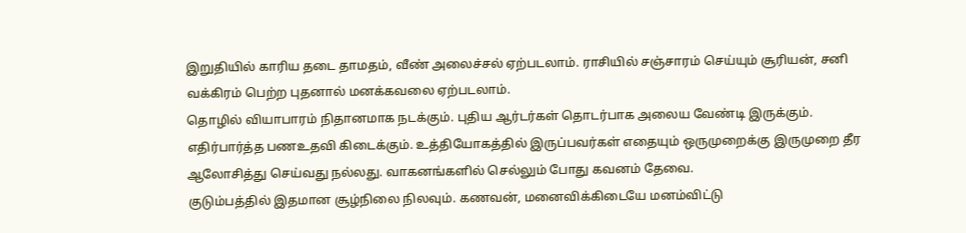இறுதியில் காரிய தடை தாமதம், வீண் அலைச்சல் ஏற்படலாம். ராசியில் சஞ்சாரம் செய்யும் சூரியன், சனி வக்கிரம் பெற்ற புதனால் மனக்கவலை ஏற்படலாம்.
தொழில் வியாபாரம் நிதானமாக நடக்கும். புதிய ஆர்டர்கள் தொடர்பாக அலைய வேண்டி இருக்கும். எதிர்பார்த்த பணஉதவி கிடைக்கும். உத்தியோகத்தில் இருப்பவர்கள் எதையும் ஒருமுறைக்கு இருமுறை தீர ஆலோசித்து செய்வது நல்லது. வாகனங்களில் செல்லும் போது கவனம் தேவை.
குடும்பத்தில் இதமான சூழ்நிலை நிலவும். கணவன், மனைவிக்கிடையே மனம்விட்டு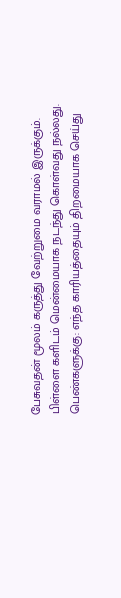பேசுவதன் மூலம் கருத்து வேற்றுமை வராமல் இருக்கும். பிள்ளை களிடம் மென்மையாக நடந்து கொள்வது நல்லது.
பெண்களுக்கு: எந்த காரியத்தையும் திறமையாக செய்து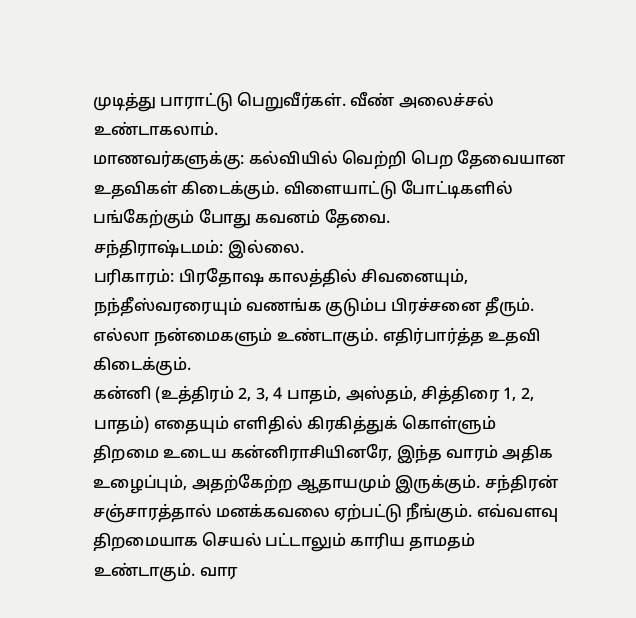முடித்து பாராட்டு பெறுவீர்கள். வீண் அலைச்சல் உண்டாகலாம்.
மாணவர்களுக்கு: கல்வியில் வெற்றி பெற தேவையான உதவிகள் கிடைக்கும். விளையாட்டு போட்டிகளில் பங்கேற்கும் போது கவனம் தேவை.
சந்திராஷ்டமம்: இல்லை.
பரிகாரம்: பிரதோஷ காலத்தில் சிவனையும், நந்தீஸ்வரரையும் வணங்க குடும்ப பிரச்சனை தீரும். எல்லா நன்மைகளும் உண்டாகும். எதிர்பார்த்த உதவி கிடைக்கும்.
கன்னி (உத்திரம் 2, 3, 4 பாதம், அஸ்தம், சித்திரை 1, 2, பாதம்) எதையும் எளிதில் கிரகித்துக் கொள்ளும் திறமை உடைய கன்னிராசியினரே, இந்த வாரம் அதிக உழைப்பும், அதற்கேற்ற ஆதாயமும் இருக்கும். சந்திரன் சஞ்சாரத்தால் மனக்கவலை ஏற்பட்டு நீங்கும். எவ்வளவு திறமையாக செயல் பட்டாலும் காரிய தாமதம் உண்டாகும். வார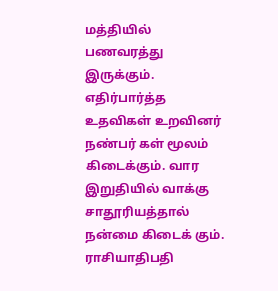மத்தியில் பணவரத்து இருக்கும். எதிர்பார்த்த உதவிகள் உறவினர் நண்பர் கள் மூலம் கிடைக்கும். வார இறுதியில் வாக்கு சாதூரியத்தால் நன்மை கிடைக் கும். ராசியாதிபதி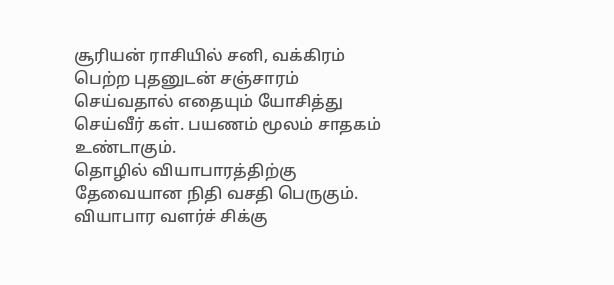சூரியன் ராசியில் சனி, வக்கிரம் பெற்ற புதனுடன் சஞ்சாரம் செய்வதால் எதையும் யோசித்து செய்வீர் கள். பயணம் மூலம் சாதகம் உண்டாகும்.
தொழில் வியாபாரத்திற்கு தேவையான நிதி வசதி பெருகும். வியாபார வளர்ச் சிக்கு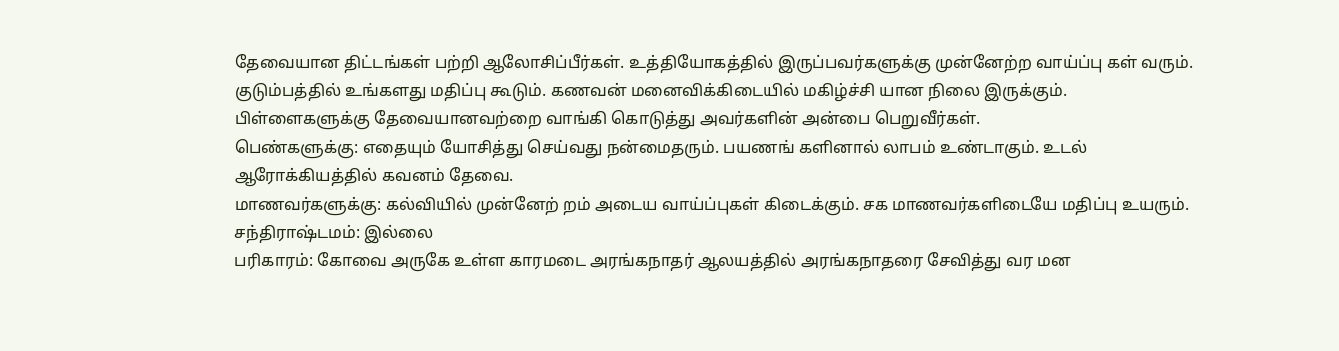தேவையான திட்டங்கள் பற்றி ஆலோசிப்பீர்கள். உத்தியோகத்தில் இருப்பவர்களுக்கு முன்னேற்ற வாய்ப்பு கள் வரும்.
குடும்பத்தில் உங்களது மதிப்பு கூடும். கணவன் மனைவிக்கிடையில் மகிழ்ச்சி யான நிலை இருக்கும். பிள்ளைகளுக்கு தேவையானவற்றை வாங்கி கொடுத்து அவர்களின் அன்பை பெறுவீர்கள்.
பெண்களுக்கு: எதையும் யோசித்து செய்வது நன்மைதரும். பயணங் களினால் லாபம் உண்டாகும். உடல் ஆரோக்கியத்தில் கவனம் தேவை.
மாணவர்களுக்கு: கல்வியில் முன்னேற் றம் அடைய வாய்ப்புகள் கிடைக்கும். சக மாணவர்களிடையே மதிப்பு உயரும்.
சந்திராஷ்டமம்: இல்லை
பரிகாரம்: கோவை அருகே உள்ள காரமடை அரங்கநாதர் ஆலயத்தில் அரங்கநாதரை சேவித்து வர மன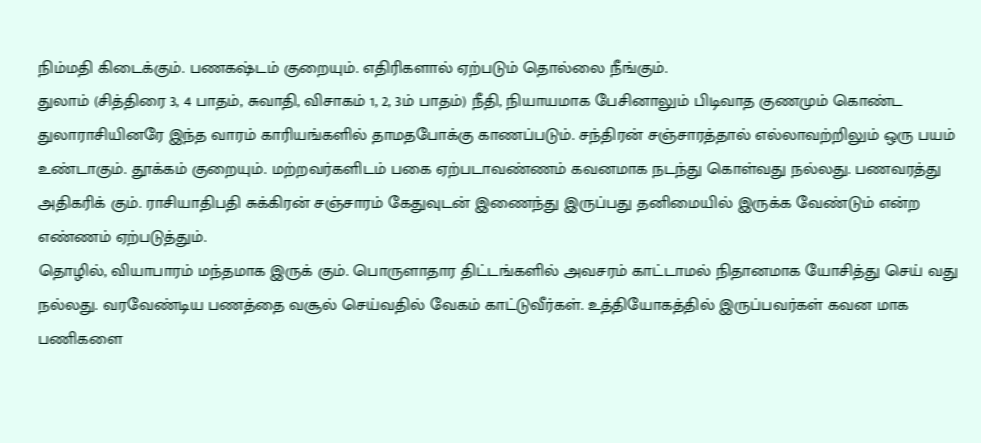நிம்மதி கிடைக்கும். பணகஷ்டம் குறையும். எதிரிகளால் ஏற்படும் தொல்லை நீங்கும்.
துலாம் (சித்திரை 3, 4 பாதம், சுவாதி, விசாகம் 1, 2, 3ம் பாதம்) நீதி, நியாயமாக பேசினாலும் பிடிவாத குணமும் கொண்ட துலாராசியினரே இந்த வாரம் காரியங்களில் தாமதபோக்கு காணப்படும். சந்திரன் சஞ்சாரத்தால் எல்லாவற்றிலும் ஒரு பயம் உண்டாகும். தூக்கம் குறையும். மற்றவர்களிடம் பகை ஏற்படாவண்ணம் கவனமாக நடந்து கொள்வது நல்லது. பணவரத்து அதிகரிக் கும். ராசியாதிபதி சுக்கிரன் சஞ்சாரம் கேதுவுடன் இணைந்து இருப்பது தனிமையில் இருக்க வேண்டும் என்ற எண்ணம் ஏற்படுத்தும்.
தொழில், வியாபாரம் மந்தமாக இருக் கும். பொருளாதார திட்டங்களில் அவசரம் காட்டாமல் நிதானமாக யோசித்து செய் வது நல்லது. வரவேண்டிய பணத்தை வசூல் செய்வதில் வேகம் காட்டுவீர்கள். உத்தியோகத்தில் இருப்பவர்கள் கவன மாக பணிகளை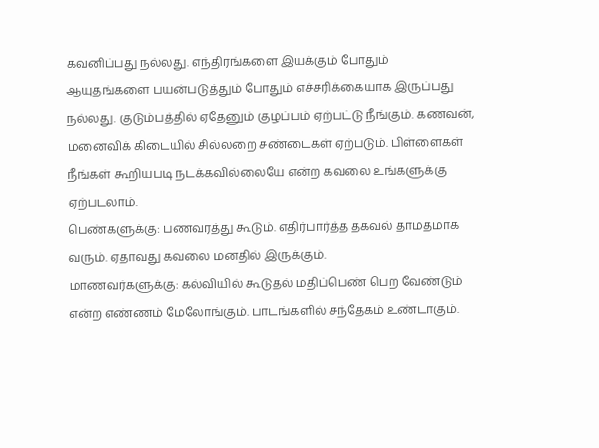கவனிப்பது நல்லது. எந்திரங்களை இயக்கும் போதும் ஆயுதங்களை பயன்படுத்தும் போதும் எச்சரிக்கையாக இருப்பது நல்லது. குடும்பத்தில் ஏதேனும் குழப்பம் ஏற்பட்டு நீங்கும். கணவன், மனைவிக் கிடையில் சில்லறை சண்டைகள் ஏற்படும். பிள்ளைகள் நீங்கள் கூறியபடி நடக்கவில்லையே என்ற கவலை உங்களுக்கு ஏற்படலாம்.
பெண்களுக்கு: பணவரத்து கூடும். எதிர்பார்த்த தகவல் தாமதமாக வரும். ஏதாவது கவலை மனதில் இருக்கும்.
மாணவர்களுக்கு: கல்வியில் கூடுதல் மதிப்பெண் பெற வேண்டும் என்ற எண்ணம் மேலோங்கும். பாடங்களில் சந்தேகம் உண்டாகும்.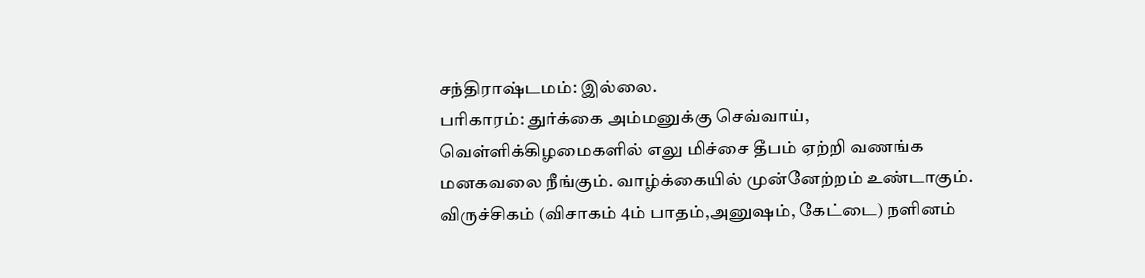சந்திராஷ்டமம்: இல்லை.
பரிகாரம்: துர்க்கை அம்மனுக்கு செவ்வாய், வெள்ளிக்கிழமைகளில் எலு மிச்சை தீபம் ஏற்றி வணங்க மனகவலை நீங்கும். வாழ்க்கையில் முன்னேற்றம் உண்டாகும்.
விருச்சிகம் (விசாகம் 4ம் பாதம்,அனுஷம், கேட்டை) நளினம்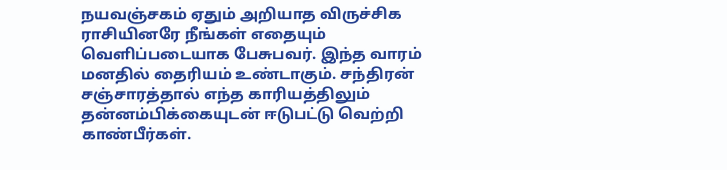நயவஞ்சகம் ஏதும் அறியாத விருச்சிக ராசியினரே நீங்கள் எதையும் வெளிப்படையாக பேசுபவர். இந்த வாரம் மனதில் தைரியம் உண்டாகும். சந்திரன் சஞ்சாரத்தால் எந்த காரியத்திலும் தன்னம்பிக்கையுடன் ஈடுபட்டு வெற்றி காண்பீர்கள்.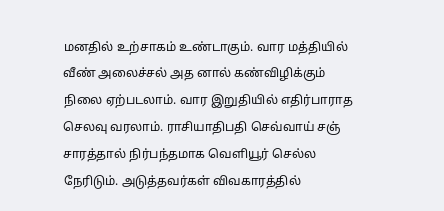மனதில் உற்சாகம் உண்டாகும். வார மத்தியில் வீண் அலைச்சல் அத னால் கண்விழிக்கும் நிலை ஏற்படலாம். வார இறுதியில் எதிர்பாராத செலவு வரலாம். ராசியாதிபதி செவ்வாய் சஞ் சாரத்தால் நிர்பந்தமாக வெளியூர் செல்ல நேரிடும். அடுத்தவர்கள் விவகாரத்தில்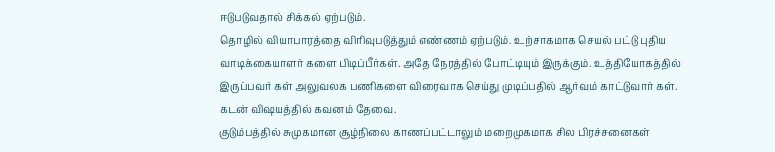ஈடுபடுவதால் சிக்கல் ஏற்படும்.
தொழில் வியாபாரத்தை விரிவுபடுத்தும் எண்ணம் ஏற்படும். உற்சாகமாக செயல் பட்டு புதிய வாடிக்கையாளர் களை பிடிப்பீர்கள். அதே நேரத்தில் போட்டியும் இருக்கும். உத்தியோகத்தில் இருப்பவர் கள் அலுவலக பணிகளை விரைவாக செய்து முடிப்பதில் ஆர்வம் காட்டுவார் கள். கடன் விஷயத்தில் கவனம் தேவை.
குடும்பத்தில் சுமுகமான சூழ்நிலை காணப்பட்டாலும் மறைமுகமாக சில பிரச்சனைகள்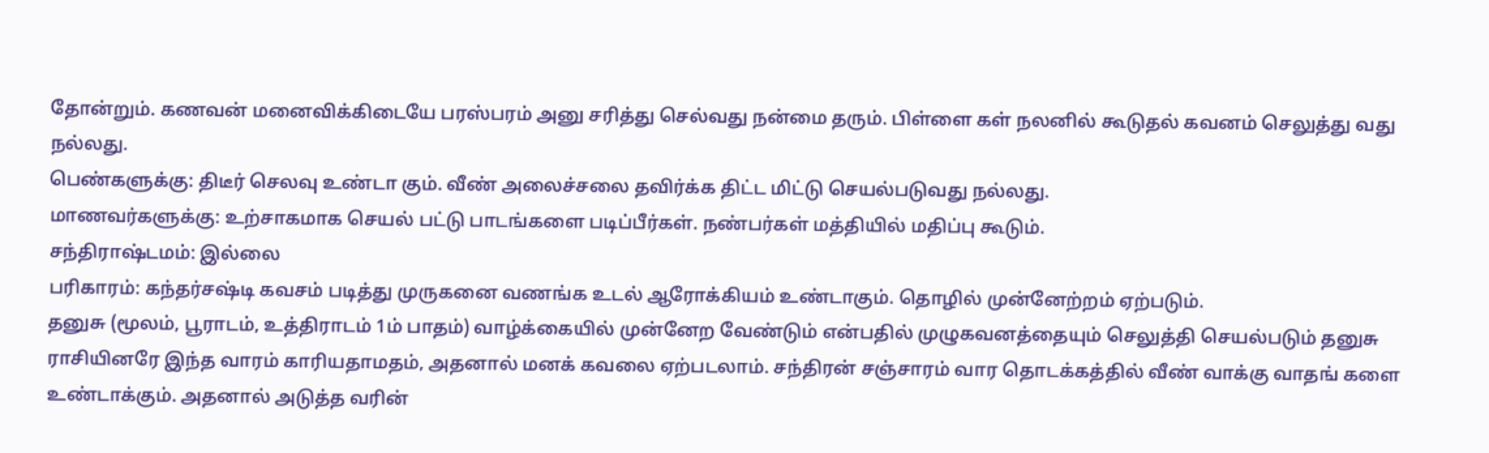தோன்றும். கணவன் மனைவிக்கிடையே பரஸ்பரம் அனு சரித்து செல்வது நன்மை தரும். பிள்ளை கள் நலனில் கூடுதல் கவனம் செலுத்து வது நல்லது.
பெண்களுக்கு: திடீர் செலவு உண்டா கும். வீண் அலைச்சலை தவிர்க்க திட்ட மிட்டு செயல்படுவது நல்லது.
மாணவர்களுக்கு: உற்சாகமாக செயல் பட்டு பாடங்களை படிப்பீர்கள். நண்பர்கள் மத்தியில் மதிப்பு கூடும்.
சந்திராஷ்டமம்: இல்லை
பரிகாரம்: கந்தர்சஷ்டி கவசம் படித்து முருகனை வணங்க உடல் ஆரோக்கியம் உண்டாகும். தொழில் முன்னேற்றம் ஏற்படும்.
தனுசு (மூலம், பூராடம், உத்திராடம் 1ம் பாதம்) வாழ்க்கையில் முன்னேற வேண்டும் என்பதில் முழுகவனத்தையும் செலுத்தி செயல்படும் தனுசு ராசியினரே இந்த வாரம் காரியதாமதம், அதனால் மனக் கவலை ஏற்படலாம். சந்திரன் சஞ்சாரம் வார தொடக்கத்தில் வீண் வாக்கு வாதங் களை உண்டாக்கும். அதனால் அடுத்த வரின்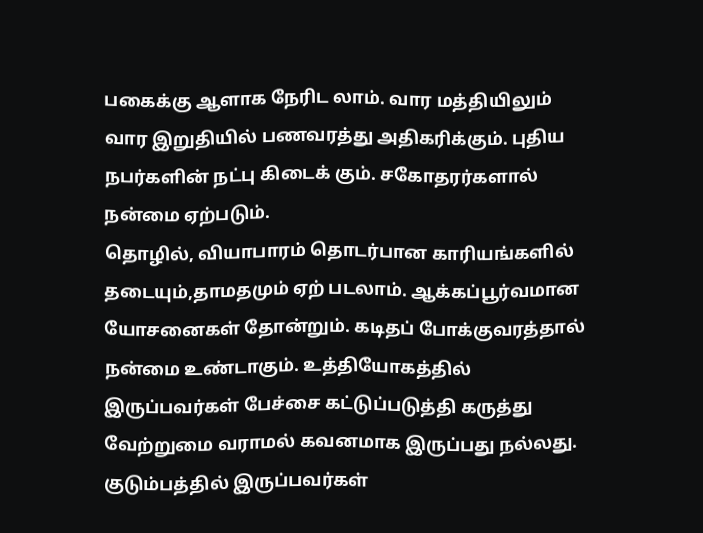பகைக்கு ஆளாக நேரிட லாம். வார மத்தியிலும் வார இறுதியில் பணவரத்து அதிகரிக்கும். புதிய நபர்களின் நட்பு கிடைக் கும். சகோதரர்களால் நன்மை ஏற்படும்.
தொழில், வியாபாரம் தொடர்பான காரியங்களில் தடையும்,தாமதமும் ஏற் படலாம். ஆக்கப்பூர்வமான யோசனைகள் தோன்றும். கடிதப் போக்குவரத்தால் நன்மை உண்டாகும். உத்தியோகத்தில் இருப்பவர்கள் பேச்சை கட்டுப்படுத்தி கருத்து வேற்றுமை வராமல் கவனமாக இருப்பது நல்லது.
குடும்பத்தில் இருப்பவர்கள்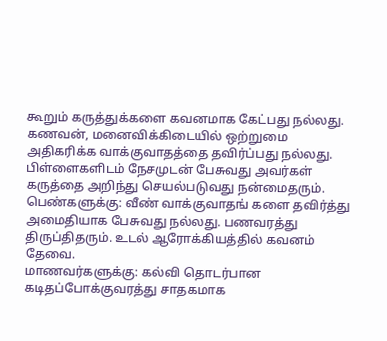கூறும் கருத்துக்களை கவனமாக கேட்பது நல்லது. கணவன், மனைவிக்கிடையில் ஒற்றுமை அதிகரிக்க வாக்குவாதத்தை தவிர்ப்பது நல்லது. பிள்ளைகளிடம் நேசமுடன் பேசுவது அவர்கள் கருத்தை அறிந்து செயல்படுவது நன்மைதரும்.
பெண்களுக்கு: வீண் வாக்குவாதங் களை தவிர்த்து அமைதியாக பேசுவது நல்லது. பணவரத்து திருப்திதரும். உடல் ஆரோக்கியத்தில் கவனம் தேவை.
மாணவர்களுக்கு: கல்வி தொடர்பான கடிதப்போக்குவரத்து சாதகமாக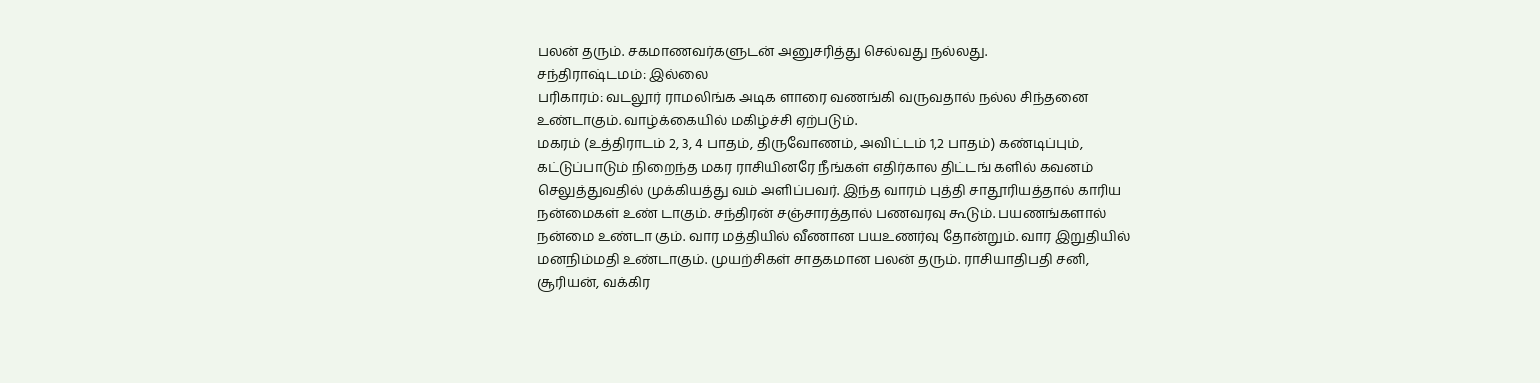பலன் தரும். சகமாணவர்களுடன் அனுசரித்து செல்வது நல்லது.
சந்திராஷ்டமம்: இல்லை
பரிகாரம்: வடலூர் ராமலிங்க அடிக ளாரை வணங்கி வருவதால் நல்ல சிந்தனை உண்டாகும். வாழ்க்கையில் மகிழ்ச்சி ஏற்படும்.
மகரம் (உத்திராடம் 2, 3, 4 பாதம், திருவோணம், அவிட்டம் 1,2 பாதம்) கண்டிப்பும், கட்டுப்பாடும் நிறைந்த மகர ராசியினரே நீங்கள் எதிர்கால திட்டங் களில் கவனம் செலுத்துவதில் முக்கியத்து வம் அளிப்பவர். இந்த வாரம் புத்தி சாதூரியத்தால் காரிய நன்மைகள் உண் டாகும். சந்திரன் சஞ்சாரத்தால் பணவரவு கூடும். பயணங்களால் நன்மை உண்டா கும். வார மத்தியில் வீணான பயஉணர்வு தோன்றும். வார இறுதியில் மனநிம்மதி உண்டாகும். முயற்சிகள் சாதகமான பலன் தரும். ராசியாதிபதி சனி, சூரியன், வக்கிர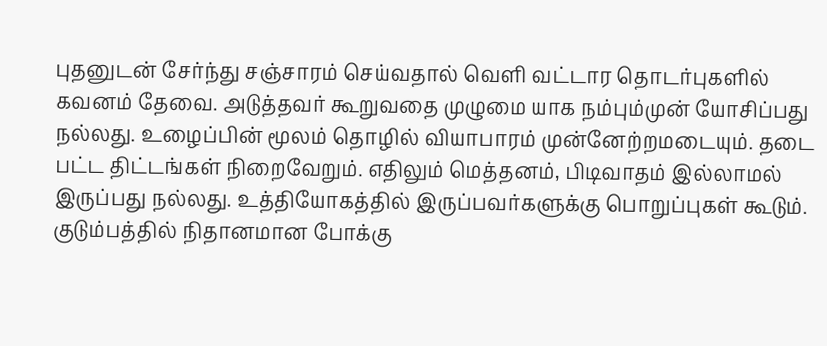புதனுடன் சேர்ந்து சஞ்சாரம் செய்வதால் வெளி வட்டார தொடர்புகளில் கவனம் தேவை. அடுத்தவர் கூறுவதை முழுமை யாக நம்பும்முன் யோசிப்பது நல்லது. உழைப்பின் மூலம் தொழில் வியாபாரம் முன்னேற்றமடையும். தடை பட்ட திட்டங்கள் நிறைவேறும். எதிலும் மெத்தனம், பிடிவாதம் இல்லாமல் இருப்பது நல்லது. உத்தியோகத்தில் இருப்பவர்களுக்கு பொறுப்புகள் கூடும்.
குடும்பத்தில் நிதானமான போக்கு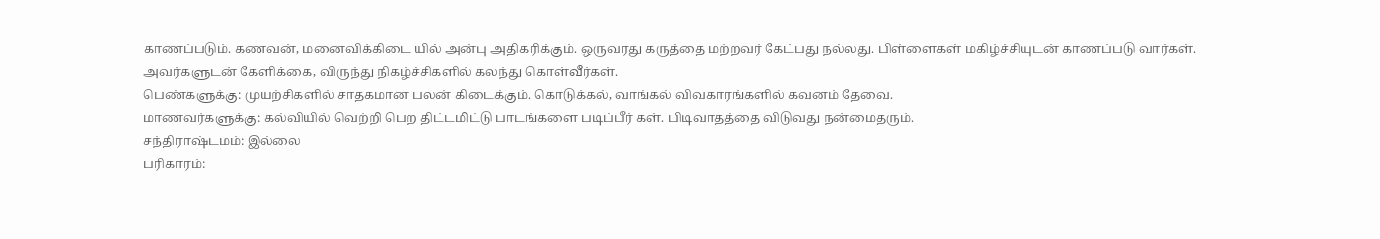காணப்படும். கணவன், மனைவிக்கிடை யில் அன்பு அதிகரிக்கும். ஒருவரது கருத்தை மற்றவர் கேட்பது நல்லது. பிள்ளைகள் மகிழ்ச்சியுடன் காணப்படு வார்கள். அவர்களுடன் கேளிக்கை, விருந்து நிகழ்ச்சிகளில் கலந்து கொள்வீர்கள்.
பெண்களுக்கு: முயற்சிகளில் சாதகமான பலன் கிடைக்கும். கொடுக்கல், வாங்கல் விவகாரங்களில் கவனம் தேவை.
மாணவர்களுக்கு: கல்வியில் வெற்றி பெற திட்டமிட்டு பாடங்களை படிப்பீர் கள். பிடிவாதத்தை விடுவது நன்மைதரும்.
சந்திராஷ்டமம்: இல்லை
பரிகாரம்: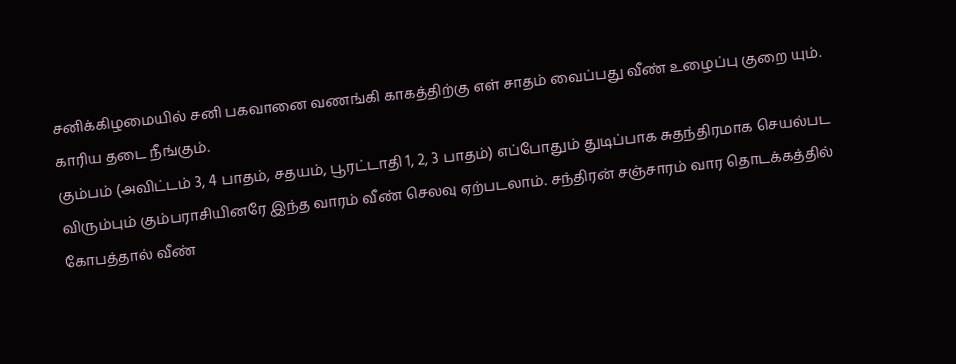சனிக்கிழமையில் சனி பகவானை வணங்கி காகத்திற்கு எள் சாதம் வைப்பது வீண் உழைப்பு குறை யும். காரிய தடை நீங்கும்.
கும்பம் (அவிட்டம் 3, 4 பாதம், சதயம், பூரட்டாதி 1, 2, 3 பாதம்) எப்போதும் துடிப்பாக சுதந்திரமாக செயல்பட விரும்பும் கும்பராசியினரே இந்த வாரம் வீண் செலவு ஏற்படலாம். சந்திரன் சஞ்சாரம் வார தொடக்கத்தில் கோபத்தால் வீண்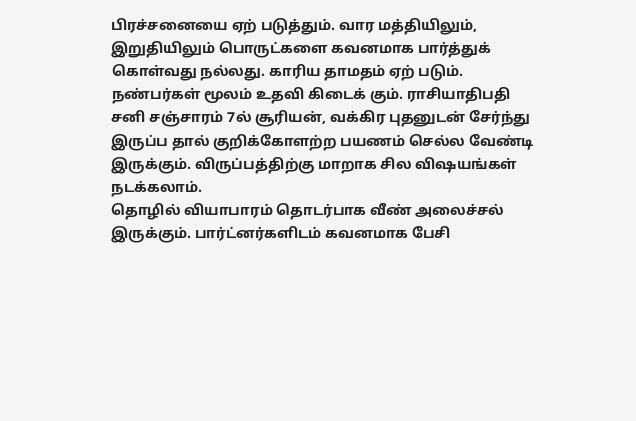பிரச்சனையை ஏற் படுத்தும். வார மத்தியிலும், இறுதியிலும் பொருட்களை கவனமாக பார்த்துக் கொள்வது நல்லது. காரிய தாமதம் ஏற் படும். நண்பர்கள் மூலம் உதவி கிடைக் கும். ராசியாதிபதி சனி சஞ்சாரம் 7ல் சூரியன், வக்கிர புதனுடன் சேர்ந்து இருப்ப தால் குறிக்கோளற்ற பயணம் செல்ல வேண்டி இருக்கும். விருப்பத்திற்கு மாறாக சில விஷயங்கள் நடக்கலாம்.
தொழில் வியாபாரம் தொடர்பாக வீண் அலைச்சல் இருக்கும். பார்ட்னர்களிடம் கவனமாக பேசி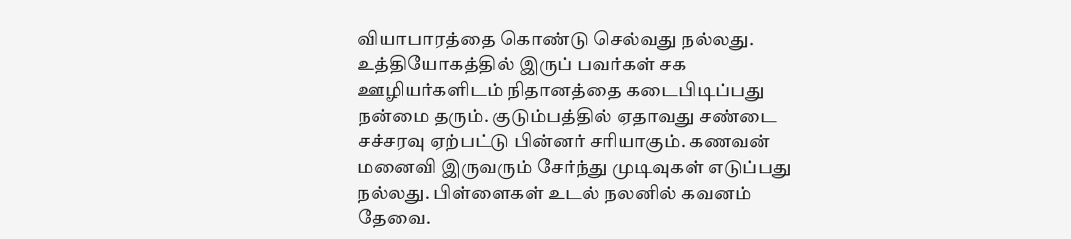வியாபாரத்தை கொண்டு செல்வது நல்லது. உத்தியோகத்தில் இருப் பவர்கள் சக ஊழியர்களிடம் நிதானத்தை கடைபிடிப்பது நன்மை தரும். குடும்பத்தில் ஏதாவது சண்டை சச்சரவு ஏற்பட்டு பின்னர் சரியாகும். கணவன் மனைவி இருவரும் சேர்ந்து முடிவுகள் எடுப்பது நல்லது. பிள்ளைகள் உடல் நலனில் கவனம் தேவை.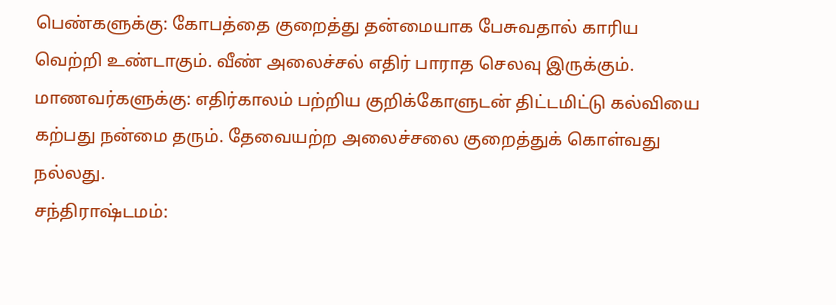பெண்களுக்கு: கோபத்தை குறைத்து தன்மையாக பேசுவதால் காரிய வெற்றி உண்டாகும். வீண் அலைச்சல் எதிர் பாராத செலவு இருக்கும்.
மாணவர்களுக்கு: எதிர்காலம் பற்றிய குறிக்கோளுடன் திட்டமிட்டு கல்வியை கற்பது நன்மை தரும். தேவையற்ற அலைச்சலை குறைத்துக் கொள்வது நல்லது.
சந்திராஷ்டமம்: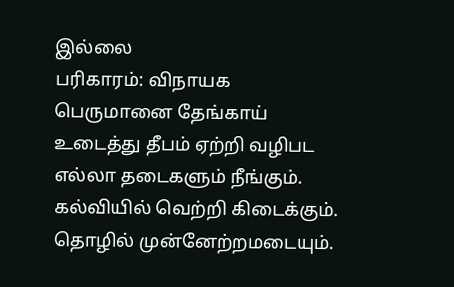இல்லை
பரிகாரம்: விநாயக பெருமானை தேங்காய் உடைத்து தீபம் ஏற்றி வழிபட எல்லா தடைகளும் நீங்கும். கல்வியில் வெற்றி கிடைக்கும். தொழில் முன்னேற்றமடையும்.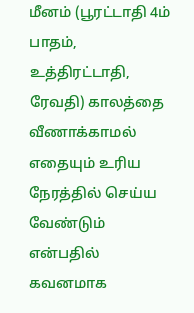மீனம் (பூரட்டாதி 4ம் பாதம், உத்திரட்டாதி, ரேவதி) காலத்தை வீணாக்காமல் எதையும் உரிய நேரத்தில் செய்ய வேண்டும் என்பதில் கவனமாக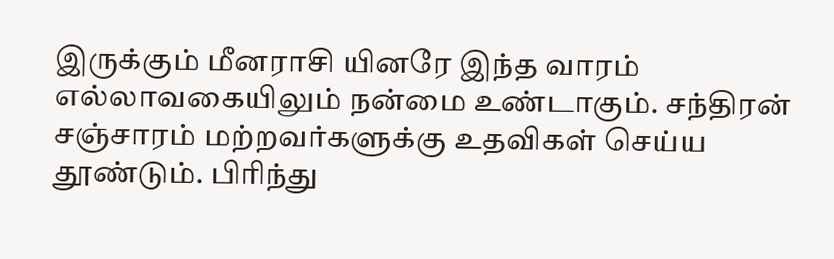இருக்கும் மீனராசி யினரே இந்த வாரம் எல்லாவகையிலும் நன்மை உண்டாகும். சந்திரன் சஞ்சாரம் மற்றவர்களுக்கு உதவிகள் செய்ய தூண்டும். பிரிந்து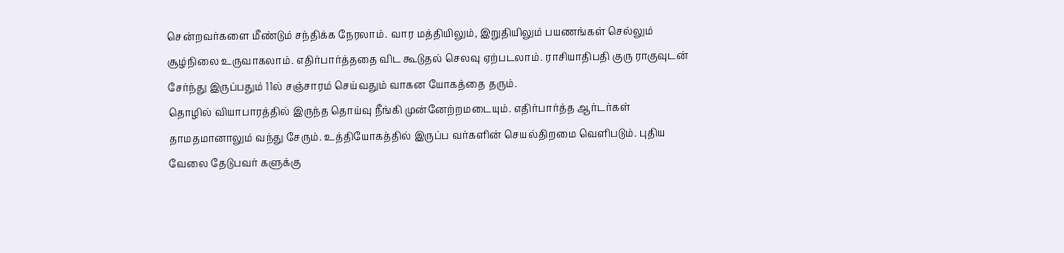சென்றவர்களை மீண்டும் சந்திக்க நேரலாம். வார மத்தியிலும், இறுதியிலும் பயணங்கள் செல்லும் சூழ்நிலை உருவாகலாம். எதிர்பார்த்ததை விட கூடுதல் செலவு ஏற்படலாம். ராசியாதிபதி குரு ராகுவுடன் சேர்ந்து இருப்பதும் 11ல் சஞ்சாரம் செய்வதும் வாகன யோகத்தை தரும்.
தொழில் வியாபாரத்தில் இருந்த தொய்வு நீங்கி முன்னேற்றமடையும். எதிர்பார்த்த ஆர்டர்கள் தாமதமானாலும் வந்து சேரும். உத்தியோகத்தில் இருப்ப வர்களின் செயல்திறமை வெளிபடும். புதிய வேலை தேடுபவர் களுக்கு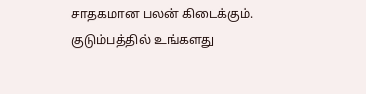சாதகமான பலன் கிடைக்கும். குடும்பத்தில் உங்களது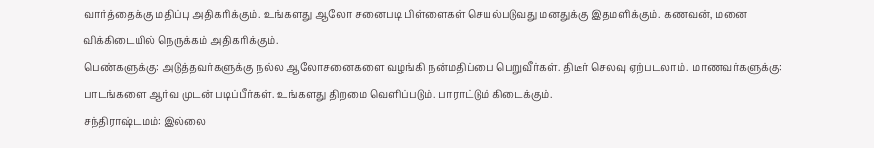வார்த்தைக்கு மதிப்பு அதிகரிக்கும். உங்களது ஆலோ சனைபடி பிள்ளைகள் செயல்படுவது மனதுக்கு இதமளிக்கும். கணவன், மனை விக்கிடையில் நெருக்கம் அதிகரிக்கும்.
பெண்களுக்கு: அடுத்தவர்களுக்கு நல்ல ஆலோசனைகளை வழங்கி நன்மதிப்பை பெறுவீர்கள். திடீர் செலவு ஏற்படலாம். மாணவர்களுக்கு: பாடங்களை ஆர்வ முடன் படிப்பீர்கள். உங்களது திறமை வெளிப்படும். பாராட்டும் கிடைக்கும்.
சந்திராஷ்டமம்: இல்லை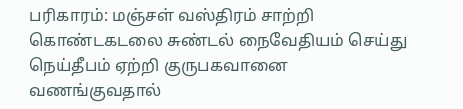பரிகாரம்: மஞ்சள் வஸ்திரம் சாற்றி கொண்டகடலை சுண்டல் நைவேதியம் செய்து நெய்தீபம் ஏற்றி குருபகவானை வணங்குவதால்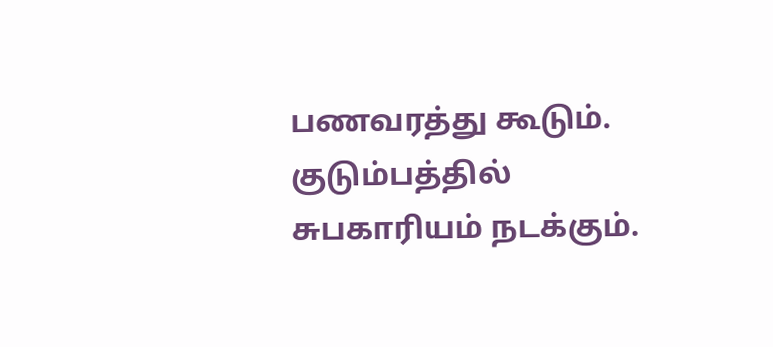பணவரத்து கூடும். குடும்பத்தில் சுபகாரியம் நடக்கும்.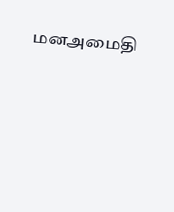மனஅமைதி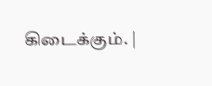கிடைக்கும். |